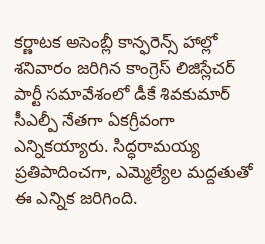కర్ణాటక అసెంబ్లీ కాన్ఫరెన్స్ హాల్లో శనివారం జరిగిన కాంగ్రెస్ లిజిస్లేచర్ పార్టీ సమావేశంలో డీకే శివకుమార్ సీఎల్పీ నేతగా ఏకగ్రీవంగా ఎన్నికయ్యారు. సిద్ధరామయ్య ప్రతిపాదించగా, ఎమ్మెల్యేల మద్దతుతో ఈ ఎన్నిక జరిగింది.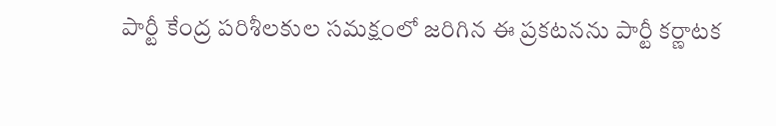పార్టీ కేంద్ర పరిశీలకుల సమక్షంలో జరిగిన ఈ ప్రకటనను పార్టీ కర్ణాటక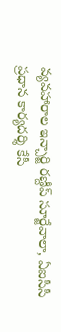వ్యవహారాల ఇన్చార్జి రణ్దీప్ సూర్జేవాలా, ఏఐసీసీ ప్రధాన కార్యదర్శి కేసీ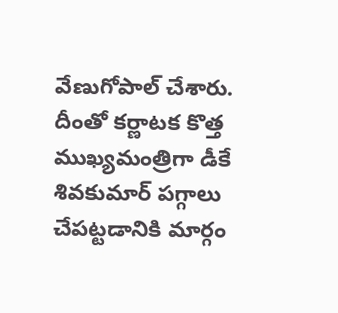వేణుగోపాల్ చేశారు. దీంతో కర్ణాటక కొత్త ముఖ్యమంత్రిగా డీకే శివకుమార్ పగ్గాలు చేపట్టడానికి మార్గం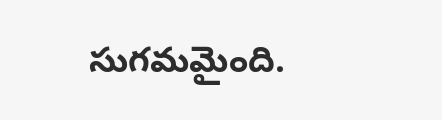సుగమమైంది.